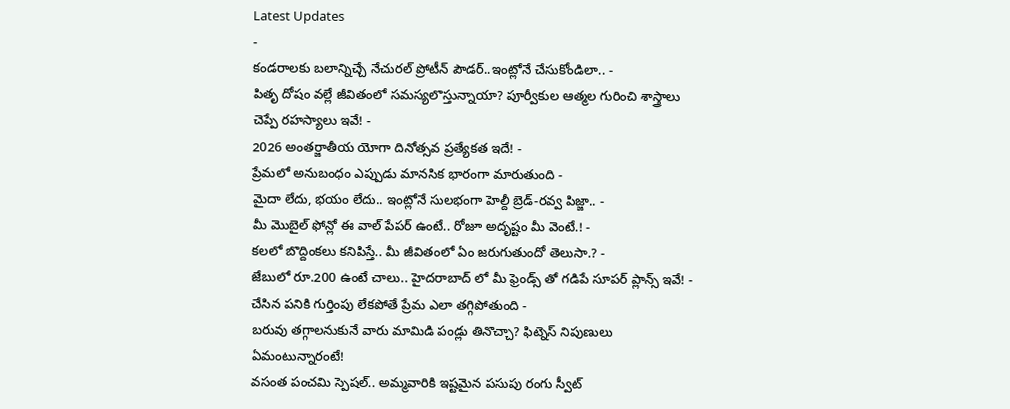Latest Updates
-
కండరాలకు బలాన్నిచ్చే నేచురల్ ప్రోటీన్ పౌడర్..ఇంట్లోనే చేసుకోండిలా.. -
పితృ దోషం వల్లే జీవితంలో సమస్యలొస్తున్నాయా? పూర్వీకుల ఆత్మల గురించి శాస్త్రాలు చెప్పే రహస్యాలు ఇవే! -
2026 అంతర్జాతీయ యోగా దినోత్సవ ప్రత్యేకత ఇదే! -
ప్రేమలో అనుబంధం ఎప్పుడు మానసిక భారంగా మారుతుంది -
మైదా లేదు, భయం లేదు.. ఇంట్లోనే సులభంగా హెల్దీ బ్రెడ్-రవ్వ పిజ్జా.. -
మీ మొబైల్ ఫోన్లో ఈ వాల్ పేపర్ ఉంటే.. రోజూ అదృష్టం మీ వెంటే.! -
కలలో బొద్దింకలు కనిపిస్తే.. మీ జీవితంలో ఏం జరుగుతుందో తెలుసా.? -
జేబులో రూ.200 ఉంటే చాలు.. హైదరాబాద్ లో మీ ఫ్రెండ్స్ తో గడిపే సూపర్ ప్లాన్స్ ఇవే! -
చేసిన పనికి గుర్తింపు లేకపోతే ప్రేమ ఎలా తగ్గిపోతుంది -
బరువు తగ్గాలనుకునే వారు మామిడి పండ్లు తినొచ్చా? ఫిట్నెస్ నిపుణులు ఏమంటున్నారంటే!
వసంత పంచమి స్పెషల్.. అమ్మవారికి ఇష్టమైన పసుపు రంగు స్వీట్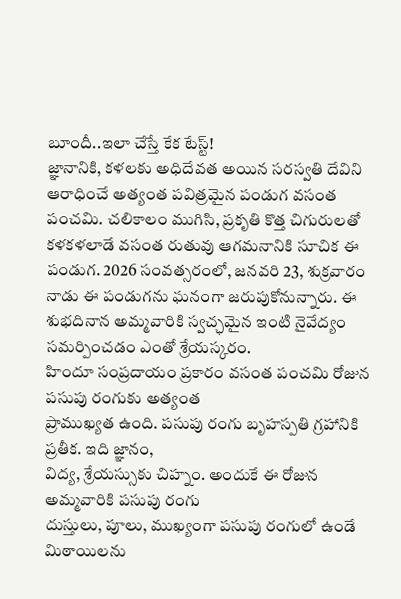బూందీ..ఇలా చేస్తే కేక టేస్ట్!
జ్ఞానానికి, కళలకు అధిదేవత అయిన సరస్వతి దేవిని ఆరాధించే అత్యంత పవిత్రమైన పండుగ వసంత పంచమి. చలికాలం ముగిసి, ప్రకృతి కొత్త చిగురులతో కళకళలాడే వసంత రుతువు ఆగమనానికి సూచిక ఈ పండుగ. 2026 సంవత్సరంలో, జనవరి 23, శుక్రవారం నాడు ఈ పండుగను ఘనంగా జరుపుకోనున్నారు. ఈ శుభదినాన అమ్మవారికి స్వచ్ఛమైన ఇంటి నైవేద్యం సమర్పించడం ఎంతో శ్రేయస్కరం.
హిందూ సంప్రదాయం ప్రకారం వసంత పంచమి రోజున పసుపు రంగుకు అత్యంత
ప్రాముఖ్యత ఉంది. పసుపు రంగు బృహస్పతి గ్రహానికి ప్రతీక. ఇది జ్ఞానం,
విద్య, శ్రేయస్సుకు చిహ్నం. అందుకే ఈ రోజున అమ్మవారికి పసుపు రంగు
దుస్తులు, పూలు, ముఖ్యంగా పసుపు రంగులో ఉండే మిఠాయిలను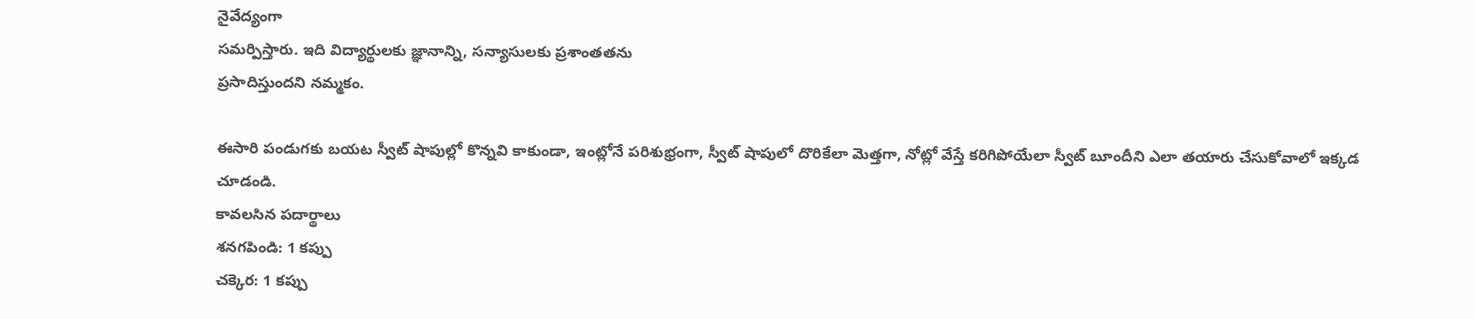నైవేద్యంగా
సమర్పిస్తారు. ఇది విద్యార్థులకు జ్ఞానాన్ని, సన్యాసులకు ప్రశాంతతను
ప్రసాదిస్తుందని నమ్మకం.

ఈసారి పండుగకు బయట స్వీట్ షాపుల్లో కొన్నవి కాకుండా, ఇంట్లోనే పరిశుభ్రంగా, స్వీట్ షాపులో దొరికేలా మెత్తగా, నోట్లో వేస్తే కరిగిపోయేలా స్వీట్ బూందీని ఎలా తయారు చేసుకోవాలో ఇక్కడ చూడండి.
కావలసిన పదార్థాలు
శనగపిండి: 1 కప్పు
చక్కెర: 1 కప్పు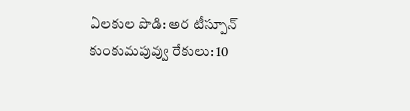ఏలకుల పొడి: అర టీస్పూన్
కుంకుమపువ్వు రేకులు: 10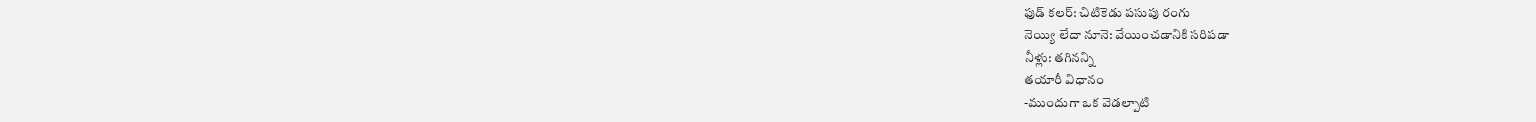ఫుడ్ కలర్: చిటికెడు పసుపు రంగు
నెయ్యి లేదా నూనె: వేయించడానికి సరిపడా
నీళ్లు: తగినన్ని
తయారీ విధానం
-ముందుగా ఒక వెడల్పాటి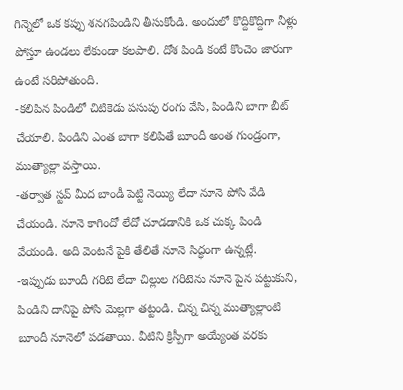గిన్నెలో ఒక కప్పు శనగపిండిని తీసుకోండి. అందులో కొద్దికొద్దిగా నీళ్లు పోస్తూ ఉండలు లేకుండా కలపాలి. దోశ పిండి కంటే కొంచెం జారుగా ఉంటే సరిపోతుంది.
-కలిపిన పిండిలో చిటికెడు పసుపు రంగు వేసి, పిండిని బాగా బీట్ చేయాలి. పిండిని ఎంత బాగా కలిపితే బూందీ అంత గుండ్రంగా, ముత్యాల్లా వస్తాయి.
-తర్వాత స్టవ్ మీద బాండీ పెట్టి నెయ్యి లేదా నూనె పోసి వేడి చేయండి. నూనె కాగిందో లేదో చూడడానికి ఒక చుక్క పిండి వేయండి. అది వెంటనే పైకి తేలితే నూనె సిద్ధంగా ఉన్నట్లే.
-ఇప్పుడు బూందీ గరిటె లేదా చిల్లుల గరిటెను నూనె పైన పట్టుకుని, పిండిని దానిపై పోసి మెల్లగా తట్టండి. చిన్న చిన్న ముత్యాల్లాంటి బూందీ నూనెలో పడతాయి. వీటిని క్రిస్పీగా అయ్యేంత వరకు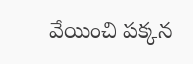వేయించి పక్కన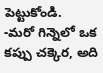పెట్టుకోండి.
-మరో గిన్నెలో ఒక కప్పు చక్కెర, అది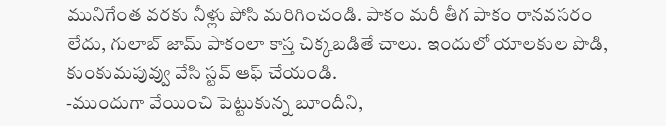మునిగేంత వరకు నీళ్లు పోసి మరిగించండి. పాకం మరీ తీగ పాకం రానవసరం లేదు, గులాబ్ జామ్ పాకంలా కాస్త చిక్కబడితే చాలు. ఇందులో యాలకుల పొడి, కుంకుమపువ్వు వేసి స్టవ్ ఆఫ్ చేయండి.
-ముందుగా వేయించి పెట్టుకున్న బూందీని,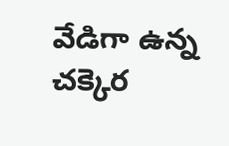వేడిగా ఉన్న చక్కెర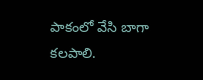పాకంలో వేసి బాగా కలపాలి.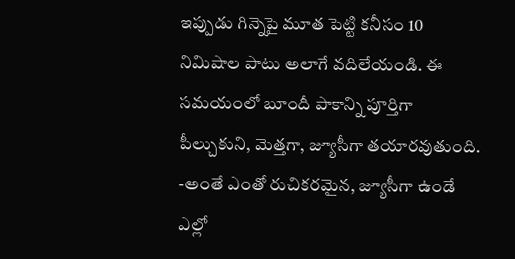ఇప్పుడు గిన్నెపై మూత పెట్టి కనీసం 10 నిమిషాల పాటు అలాగే వదిలేయండి. ఈ సమయంలో బూందీ పాకాన్ని పూర్తిగా పీల్చుకుని, మెత్తగా, జ్యూసీగా తయారవుతుంది.
-అంతే ఎంతో రుచికరమైన, జ్యూసీగా ఉండే ఎల్లో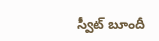స్వీట్ బూందీ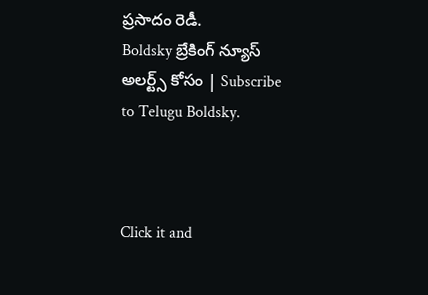ప్రసాదం రెడీ.
Boldsky బ్రేకింగ్ న్యూస్ అలర్ట్స్ కోసం | Subscribe to Telugu Boldsky.



Click it and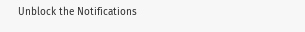Unblock the Notifications